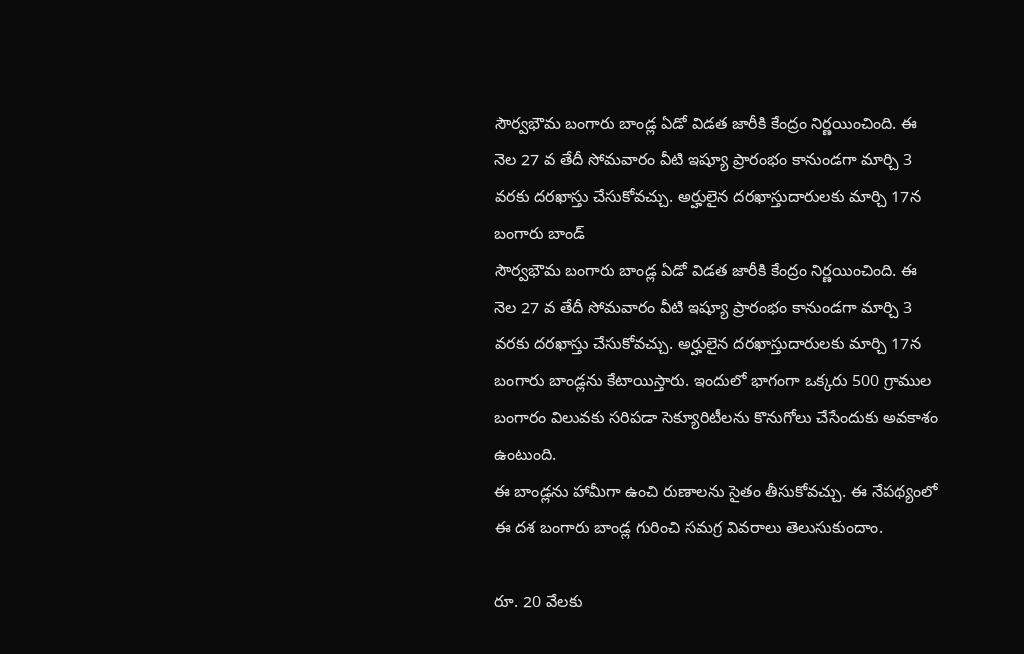సౌర్వభౌమ బంగారు బాండ్ల ఏడో విడత జారీకి కేంద్రం నిర్ణయించింది. ఈ నెల 27 వ తేదీ సోమవారం వీటి ఇష్యూ ప్రారంభం కానుండగా మార్చి 3 వరకు దరఖాస్తు చేసుకోవచ్చు. అర్హులైన దరఖాస్తుదారులకు మార్చి 17న బంగారు బాండ్
సౌర్వభౌమ బంగారు బాండ్ల ఏడో విడత జారీకి కేంద్రం నిర్ణయించింది. ఈ నెల 27 వ తేదీ సోమవారం వీటి ఇష్యూ ప్రారంభం కానుండగా మార్చి 3 వరకు దరఖాస్తు చేసుకోవచ్చు. అర్హులైన దరఖాస్తుదారులకు మార్చి 17న బంగారు బాండ్లను కేటాయిస్తారు. ఇందులో భాగంగా ఒక్కరు 500 గ్రాముల బంగారం విలువకు సరిపడా సెక్యూరిటీలను కొనుగోలు చేసేందుకు అవకాశం ఉంటుంది.
ఈ బాండ్లను హామీగా ఉంచి రుణాలను సైతం తీసుకోవచ్చు. ఈ నేపథ్యంలో ఈ దశ బంగారు బాండ్ల గురించి సమగ్ర వివరాలు తెలుసుకుందాం.

రూ. 20 వేలకు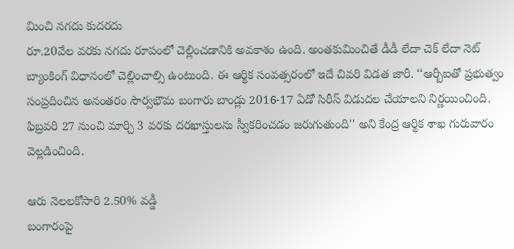మించి నగదు కుదరదు
రూ.20వేల వరకు నగదు రూపంలో చెల్లించడానికి అవకాశం ఉంది. అంతకుమించితే డీడీ లేదా చెక్ లేదా నెట్ బ్యాంకింగ్ విధానంలో చెల్లించాల్సి ఉంటుంది. ఈ ఆర్థిక సంవత్సరంలో ఇదే చివరి విడత జారీ. ‘‘ఆర్బీఐతో ప్రభుత్వం సంప్రదించిన అనంతరం సౌర్వభౌమ బంగారు బాండ్లు 2016-17 ఏడో సిరీస్ విడుదల చేయాలని నిర్ణయించింది. ఫిబ్రవరి 27 నుంచి మార్చి 3 వరకు దరఖాస్తులను స్వీకరించడం జరుగుతుంది'' అని కేంద్ర ఆర్థిక శాఖ గురువారం వెల్లడించింది.

ఆరు నెలలకోసారి 2.50% వడ్డీ
బంగారంపై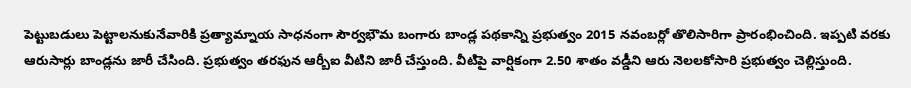పెట్టుబడులు పెట్టాలనుకునేవారికి ప్రత్యామ్నాయ సాధనంగా సౌర్వభౌమ బంగారు బాండ్ల పథకాన్ని ప్రభుత్వం 2015 నవంబర్లో తొలిసారిగా ప్రారంభించింది. ఇప్పటి వరకు ఆరుసార్లు బాండ్లను జారీ చేసింది. ప్రభుత్వం తరఫున ఆర్బీఐ వీటిని జారీ చేస్తుంది. వీటిపై వార్షికంగా 2.50 శాతం వడ్డీని ఆరు నెలలకోసారి ప్రభుత్వం చెల్లిస్తుంది.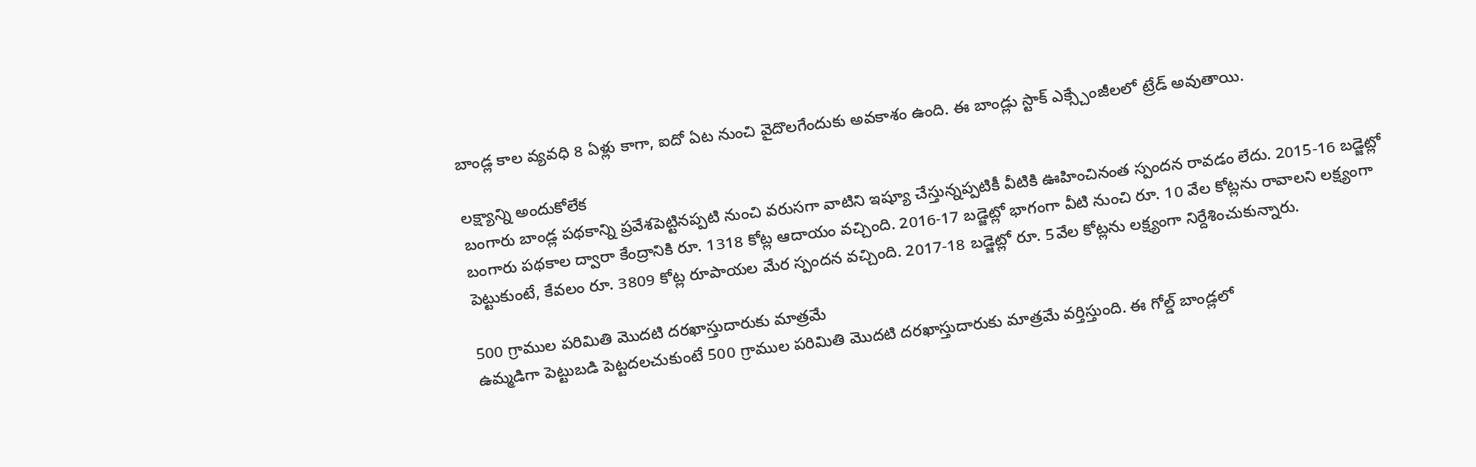బాండ్ల కాల వ్యవధి 8 ఏళ్లు కాగా, ఐదో ఏట నుంచి వైదొలగేందుకు అవకాశం ఉంది. ఈ బాండ్లు స్టాక్ ఎక్స్చేంజీలలో ట్రేడ్ అవుతాయి.

లక్ష్యాన్ని అందుకోలేక
బంగారు బాండ్ల పథకాన్ని ప్రవేశపెట్టినప్పటి నుంచి వరుసగా వాటిని ఇష్యూ చేస్తున్నప్పటికీ వీటికి ఊహించినంత స్పందన రావడం లేదు. 2015-16 బడ్జెట్లో బంగారు పథకాల ద్వారా కేంద్రానికి రూ. 1318 కోట్ల ఆదాయం వచ్చింది. 2016-17 బడ్జెట్లో భాగంగా వీటి నుంచి రూ. 10 వేల కోట్లను రావాలని లక్ష్యంగా పెట్టుకుంటే, కేవలం రూ. 3809 కోట్ల రూపాయల మేర స్పందన వచ్చింది. 2017-18 బడ్జెట్లో రూ. 5వేల కోట్లను లక్ష్యంగా నిర్దేశించుకున్నారు.

500 గ్రాముల పరిమితి మొదటి దరఖాస్తుదారుకు మాత్రమే
ఉమ్మడిగా పెట్టుబడి పెట్టదలచుకుంటే 500 గ్రాముల పరిమితి మొదటి దరఖాస్తుదారుకు మాత్రమే వర్తిస్తుంది. ఈ గోల్డ్ బాండ్లలో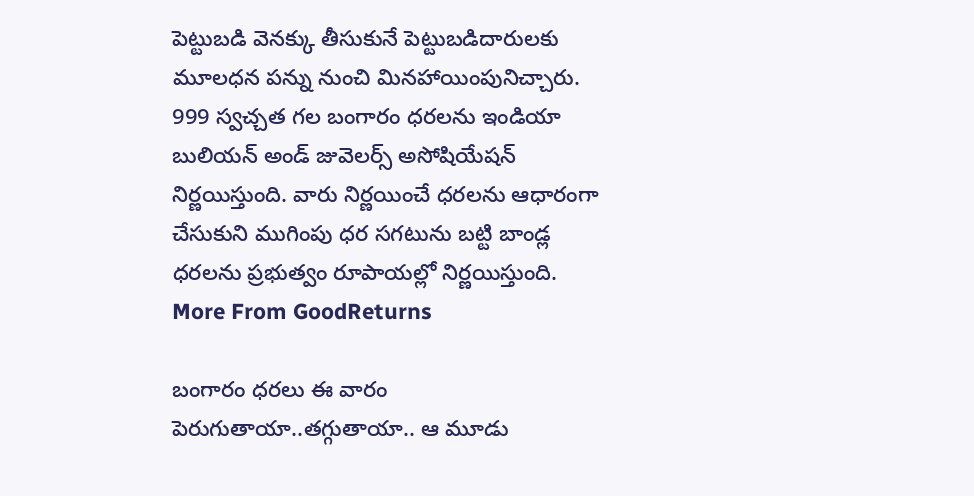పెట్టుబడి వెనక్కు తీసుకునే పెట్టుబడిదారులకు మూలధన పన్ను నుంచి మినహాయింపునిచ్చారు. 999 స్వచ్చత గల బంగారం ధరలను ఇండియా బులియన్ అండ్ జువెలర్స్ అసోషియేషన్ నిర్ణయిస్తుంది. వారు నిర్ణయించే ధరలను ఆధారంగా చేసుకుని ముగింపు ధర సగటును బట్టి బాండ్ల ధరలను ప్రభుత్వం రూపాయల్లో నిర్ణయిస్తుంది.
More From GoodReturns

బంగారం ధరలు ఈ వారం పెరుగుతాయా..తగ్గుతాయా.. ఆ మూడు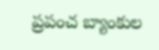ప్రపంచ బ్యాంకుల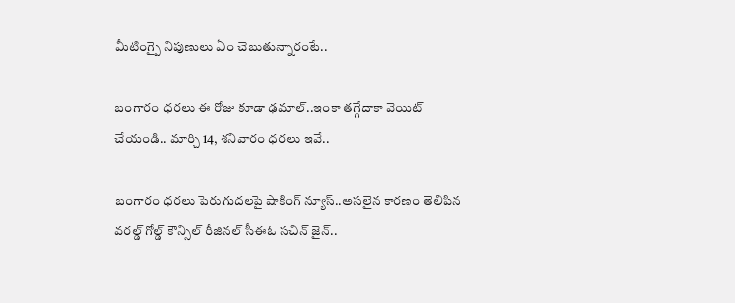మీటింగ్పై నిపుణులు ఏం చెబుతున్నారంటే..

బంగారం ధరలు ఈ రోజు కూడా ఢమాల్..ఇంకా తగ్గేదాకా వెయిట్ చేయండి.. మార్చి 14, శనివారం ధరలు ఇవే..

బంగారం ధరలు పెరుగుదలపై షాకింగ్ న్యూస్..అసలైన కారణం తెలిపిన వరల్డ్ గోల్డ్ కౌన్సిల్ రీజినల్ సీఈఓ సచిన్ జైన్..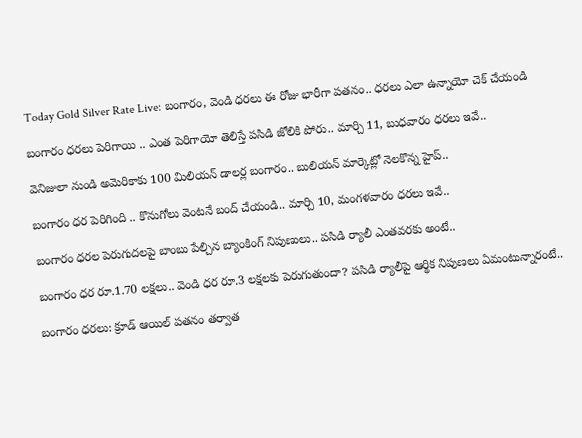Today Gold Silver Rate Live: బంగారం, వెండి ధరలు ఈ రోజు భారీగా పతనం.. ధరలు ఎలా ఉన్నాయో చెక్ చేయండి

బంగారం ధరలు పెరిగాయి .. ఎంత పెరిగాయో తెలిస్తే పసిడి జోలికి పోరు.. మార్చి 11, బుధవారం ధరలు ఇవే..

వెనిజులా నుండి అమెరికాకు 100 మిలియన్ డాలర్ల బంగారం.. బులియన్ మార్కెట్లో నెలకొన్న హైప్..

బంగారం ధర పెరిగింది .. కొనుగోలు వెంటనే బంద్ చేయండి.. మార్చి 10, మంగళవారం ధరలు ఇవే..

బంగారం ధరల పెరుగుదలపై బాంబు పేల్చిన బ్యాంకింగ్ నిపుణులు.. పసిడి ర్యాలీ ఎంతవరకు అంటే..

బంగారం ధర రూ.1.70 లక్షలు.. వెండి ధర రూ.3 లక్షలకు పెరుగుతుందా? పసిడి ర్యాలీపై ఆర్థిక నిపుణలు ఏమంటున్నారంటే..

బంగారం ధరలు: క్రూడ్ ఆయిల్ పతనం తర్వాత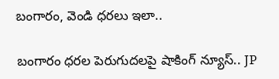బంగారం, వెండి ధరలు ఇలా..

బంగారం ధరల పెరుగుదలపై షాకింగ్ న్యూస్.. JP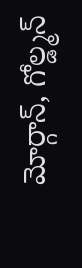మోర్గాన్, గోల్డ్మన్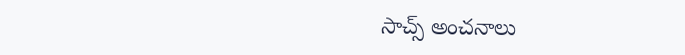సాచ్స్ అంచనాలు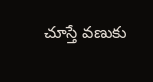చూస్తే వణుకు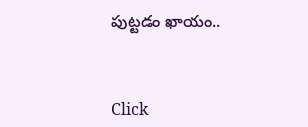పుట్టడం ఖాయం..



Click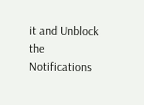it and Unblock the Notifications